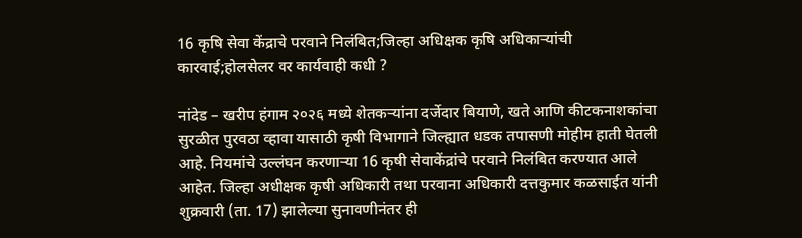16 कृषि सेवा केंद्राचे परवाने निलंबित;जिल्हा अधिक्षक कृषि अधिकाऱ्यांची कारवाई;होलसेलर वर कार्यवाही कधी ?

नांदेड – खरीप हंगाम २०२६ मध्ये शेतकऱ्यांना दर्जेदार बियाणे, खते आणि कीटकनाशकांचा सुरळीत पुरवठा व्हावा यासाठी कृषी विभागाने जिल्ह्यात धडक तपासणी मोहीम हाती घेतली आहे. नियमांचे उल्लंघन करणाऱ्या 16 कृषी सेवाकेंद्रांचे परवाने निलंबित करण्यात आले आहेत. जिल्हा अधीक्षक कृषी अधिकारी तथा परवाना अधिकारी दत्तकुमार कळसाईत यांनी शुक्रवारी (ता. 17) झालेल्या सुनावणीनंतर ही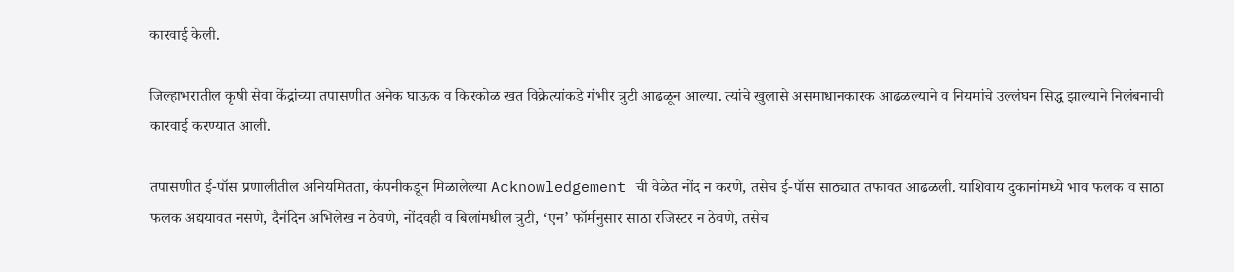कारवाई केली.

जिल्हाभरातील कृषी सेवा केंद्रांच्या तपासणीत अनेक घाऊक व किरकोळ खत विक्रेत्यांकडे गंभीर त्रुटी आढळून आल्या. त्यांचे खुलासे असमाधान‌कारक आढळल्याने व नियमांचे उल्लंघन सिद्ध झाल्याने निलंबनाची कारवाई करण्यात आली.

तपासणीत ई-पॉस प्रणालीतील अनियमितता, कंपनीकडून मिळालेल्या Acknowledgement ची वेळेत नोंद न करणे, तसेच ई-पॉस साठ्यात तफावत आढळली. याशिवाय दुकानांमध्ये भाव फलक व साठा फलक अद्ययावत नसणे, दैनंदिन अभिलेख न ठेवणे, नोंदवही व बिलांमधील त्रुटी, ‘एन’ फॉर्मनुसार साठा रजिस्टर न ठेवणे, तसेच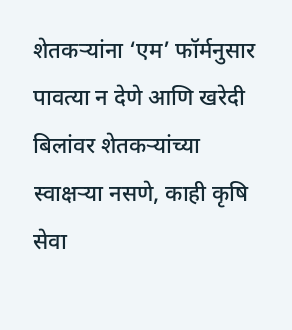शेतकऱ्यांना ‘एम’ फॉर्मनुसार पावत्या न देणे आणि खरेदी बिलांवर शेतकऱ्यांच्या स्वाक्षऱ्या नसणे, काही कृषि सेवा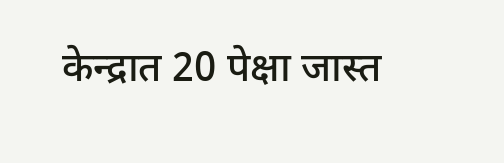केन्द्रात 20 पेक्षा जास्त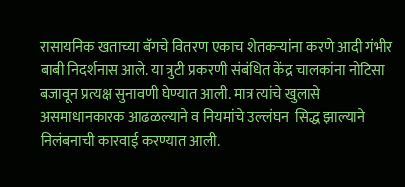रासायनिक खताच्या बॅगचे वितरण एकाच शेतकऱ्यांना करणे आदी गंभीर बाबी निदर्शनास आले. या त्रुटी प्रकरणी संबंधित केंद्र चालकांना नोटिसा बजावून प्रत्यक्ष सुनावणी घेण्यात आली. मात्र त्यांचे खुलासे असमाधानकारक आढळल्याने व नियमांचे उल्लंघन  सिद्ध झाल्याने निलंबनाची कारवाई करण्यात आली.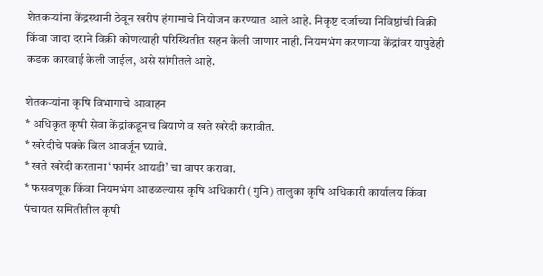शेतकऱ्यांना केंद्रस्थानी ठेवून खरीप हंगामाचे नियोजन करण्यात आले आहे. निकृष्ट दर्जाच्या निविष्ठांची विक्री किंवा जादा दराने विक्री कोणत्याही परिस्थितीत सहन केली जाणार नाही. नियमभंग करणाऱ्या केंद्रांवर यापुढेही कडक कारवाई केली जाईल, असे सांगीतले आहे.

शेतकऱ्यांना कृषि विभागाचे आवाहन
* अधिकृत कृषी सेवा केंद्रांकडूनच बियाणे व खते खरेदी करावीत.
* खरेदीचे पक्के बिल आवर्जून घ्यावे.
* खते खरेदी करताना ‘फार्मर आयडी’ चा वापर करावा.
* फसवणूक किंवा नियमभंग आढळल्यास कृषि अधिकारी (गुनि) तालुका कृषि अधिकारी कार्यालय किंवा पंचायत समितीतील कृषी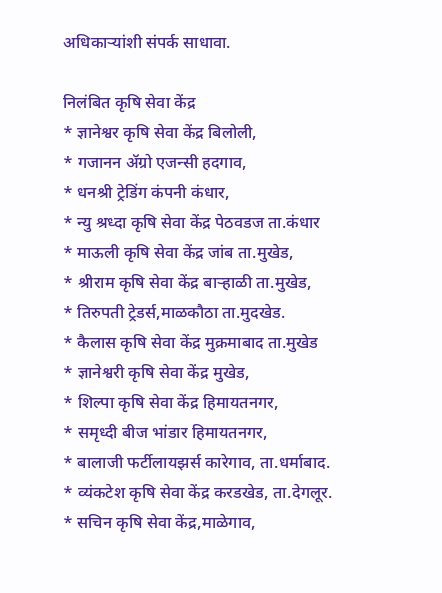अधिकाऱ्यांशी संपर्क साधावा.

निलंबित कृषि सेवा केंद्र
* ज्ञानेश्वर कृषि सेवा केंद्र बिलोली,
* गजानन ॲग्रो एजन्सी हदगाव,
* धनश्री ट्रेडिंग कंपनी कंधार,
* न्यु श्रध्दा कृषि सेवा केंद्र पेठवडज ता.कंधार
* माऊली कृषि सेवा केंद्र जांब ता.मुखेड,
* श्रीराम कृषि सेवा केंद्र बाऱ्हाळी ता.मुखेड,
* तिरुपती ट्रेडर्स,माळकौठा ता.मुदखेड.
* कैलास कृषि सेवा केंद्र मुक्रमाबाद ता.मुखेड
* ज्ञानेश्वरी कृषि सेवा केंद्र मुखेड,
* शिल्पा कृषि सेवा केंद्र हिमायतनगर,
* समृध्दी बीज भांडार हिमायतनगर,
* बालाजी फर्टीलायझर्स कारेगाव, ता.धर्माबाद.
* व्यंकटेश कृषि सेवा केंद्र करडखेड, ता.देगलूर.
* सचिन कृषि सेवा केंद्र,माळेगाव,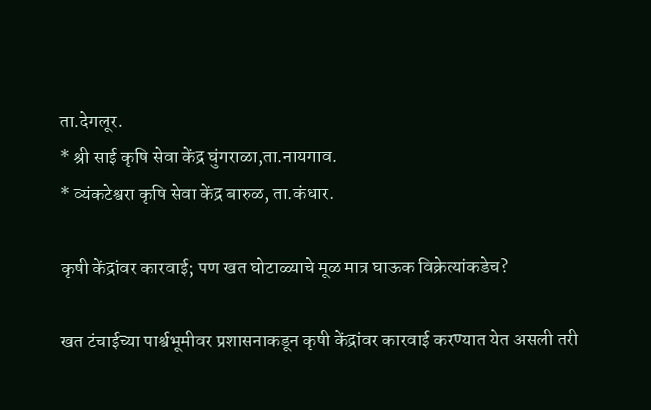ता.देगलूर.
* श्री साई कृषि सेवा केंद्र घुंगराळा,ता.नायगाव.
* व्यंकटेश्वरा कृषि सेवा केंद्र बारुळ, ता.कंधार.

कृषी केंद्रांवर कारवाई; पण खत घोटाळ्याचे मूळ मात्र घाऊक विक्रेत्यांकडेच?

खत टंचाईच्या पार्श्वभूमीवर प्रशासनाकडून कृषी केंद्रांवर कारवाई करण्यात येत असली तरी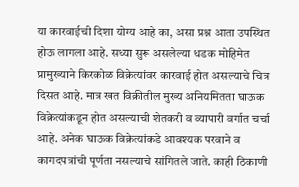या कारवाईची दिशा योग्य आहे का, असा प्रश्न आता उपस्थित होऊ लागला आहे. सध्या सुरू असलेल्या धडक मोहिमेत प्रामुख्याने किरकोळ विक्रेत्यांवर कारवाई होत असल्याचे चित्र दिसत आहे. मात्र खत विक्रीतील मुख्य अनियमितता घाऊक विक्रेत्यांकडून होत असल्याची शेतकरी व व्यापारी वर्गात चर्चा आहे. अनेक घाऊक विक्रेत्यांकडे आवश्यक परवाने व कागदपत्रांची पूर्णता नसल्याचे सांगितले जाते. काही ठिकाणी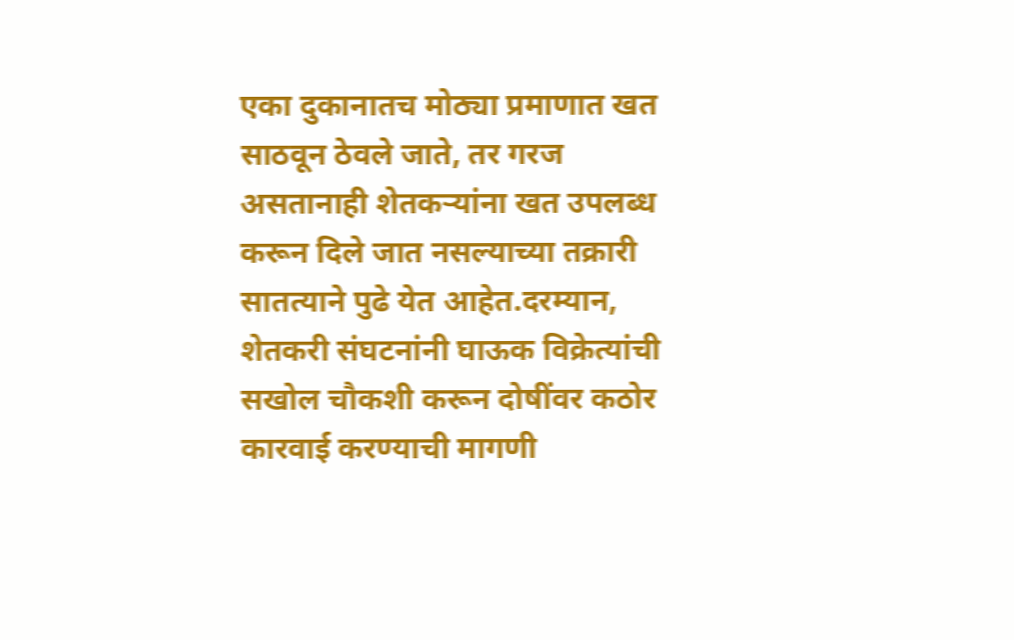एका दुकानातच मोठ्या प्रमाणात खत साठवून ठेवले जाते, तर गरज असतानाही शेतकऱ्यांना खत उपलब्ध करून दिले जात नसल्याच्या तक्रारी सातत्याने पुढे येत आहेत.दरम्यान, शेतकरी संघटनांनी घाऊक विक्रेत्यांची सखोल चौकशी करून दोषींवर कठोर कारवाई करण्याची मागणी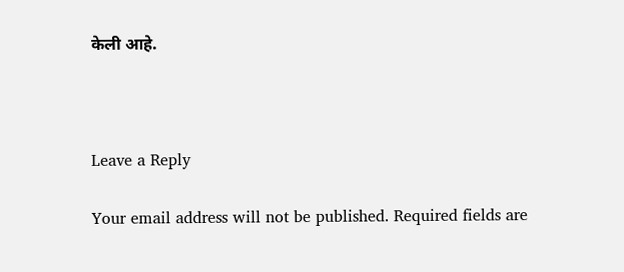केली आहे.



Leave a Reply

Your email address will not be published. Required fields are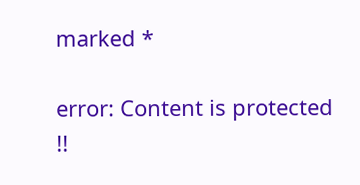marked *

error: Content is protected !!